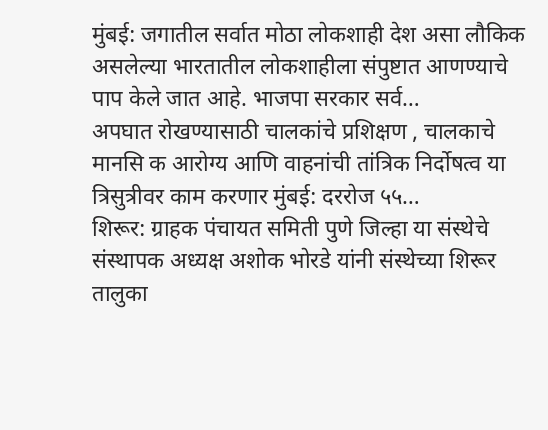मुंबई: जगातील सर्वात मोठा लोकशाही देश असा लौकिक असलेल्या भारतातील लोकशाहीला संपुष्टात आणण्याचे पाप केले जात आहे. भाजपा सरकार सर्व…
अपघात रोखण्यासाठी चालकांचे प्रशिक्षण , चालकाचे मानसि क आरोग्य आणि वाहनांची तांत्रिक निर्दोषत्व या त्रिसुत्रीवर काम करणार मुंबई: दररोज ५५…
शिरूर: ग्राहक पंचायत समिती पुणे जिल्हा या संस्थेचे संस्थापक अध्यक्ष अशोक भोरडे यांनी संस्थेच्या शिरूर तालुका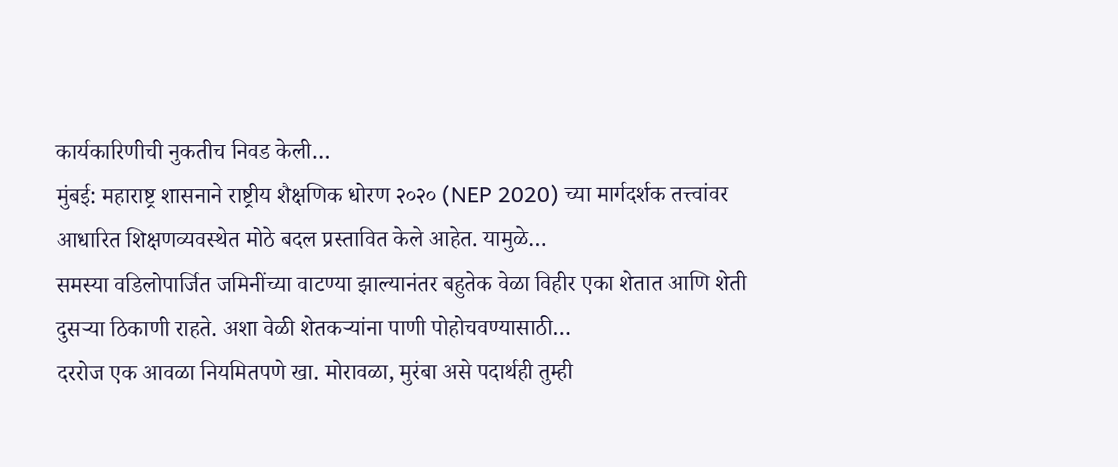कार्यकारिणीची नुकतीच निवड केली…
मुंबई: महाराष्ट्र शासनाने राष्ट्रीय शैक्षणिक धोरण २०२० (NEP 2020) च्या मार्गदर्शक तत्त्वांवर आधारित शिक्षणव्यवस्थेत मोठे बदल प्रस्तावित केले आहेत. यामुळे…
समस्या वडिलोपार्जित जमिनींच्या वाटण्या झाल्यानंतर बहुतेक वेळा विहीर एका शेतात आणि शेती दुसऱ्या ठिकाणी राहते. अशा वेळी शेतकऱ्यांना पाणी पोहोचवण्यासाठी…
दररोज एक आवळा नियमितपणे खा. मोरावळा, मुरंबा असे पदार्थही तुम्ही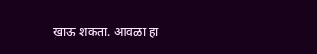खाऊ शकता. आवळा हा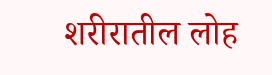शरीरातील लोह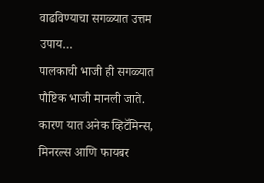वाढविण्याचा सगळ्यात उत्तम उपाय…
पालकाची भाजी ही सगळ्यात पौष्टिक भाजी मानली जाते. कारण यात अनेक व्हिटॅमिन्स, मिनरल्स आणि फायबर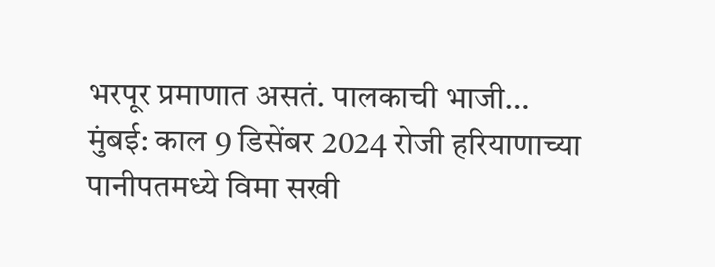भरपूर प्रमाणात असतं. पालकाची भाजी…
मुंबई: काल 9 डिसेंबर 2024 रोजी हरियाणाच्या पानीपतमध्ये विमा सखी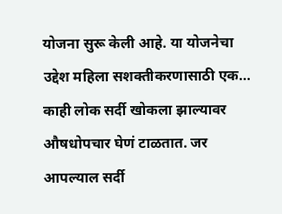योजना सुरू केली आहे. या योजनेचा उद्देश महिला सशक्तीकरणासाठी एक…
काही लोक सर्दी खोकला झाल्यावर औषधोपचार घेणं टाळतात. जर आपल्याल सर्दी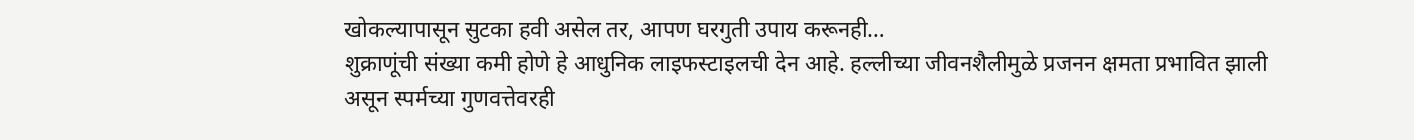खोकल्यापासून सुटका हवी असेल तर, आपण घरगुती उपाय करूनही…
शुक्राणूंची संख्या कमी होणे हे आधुनिक लाइफस्टाइलची देन आहे. हल्लीच्या जीवनशैलीमुळे प्रजनन क्षमता प्रभावित झाली असून स्पर्मच्या गुणवत्तेवरही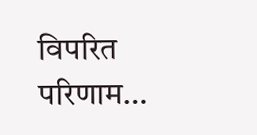विपरित परिणाम…